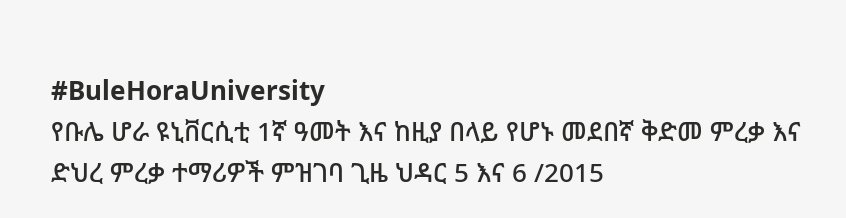#BuleHoraUniversity
የቡሌ ሆራ ዩኒቨርሲቲ 1ኛ ዓመት እና ከዚያ በላይ የሆኑ መደበኛ ቅድመ ምረቃ እና ድህረ ምረቃ ተማሪዎች ምዝገባ ጊዜ ህዳር 5 እና 6 /2015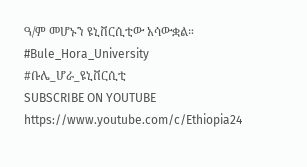ዓ/ም መሆኑን ዩኒቨርሲቲው አሳውቋል።
#Bule_Hora_University
#ቡሌ_ሆራ_ዩኒቨርሲቲ
SUBSCRIBE ON YOUTUBE
https://www.youtube.com/c/Ethiopia24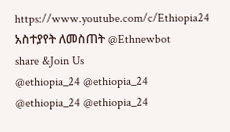https://www.youtube.com/c/Ethiopia24
አስተያየት ለመስጠት @Ethnewbot
share &Join Us
@ethiopia_24 @ethiopia_24
@ethiopia_24 @ethiopia_24